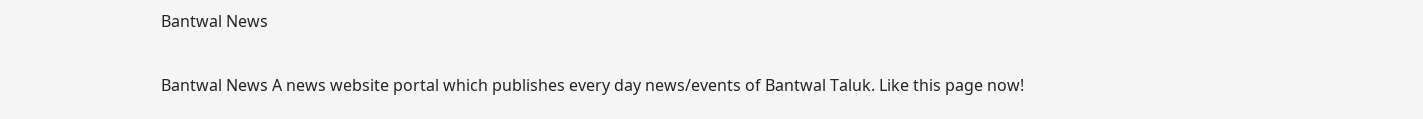Bantwal News

Bantwal News A news website portal which publishes every day news/events of Bantwal Taluk. Like this page now!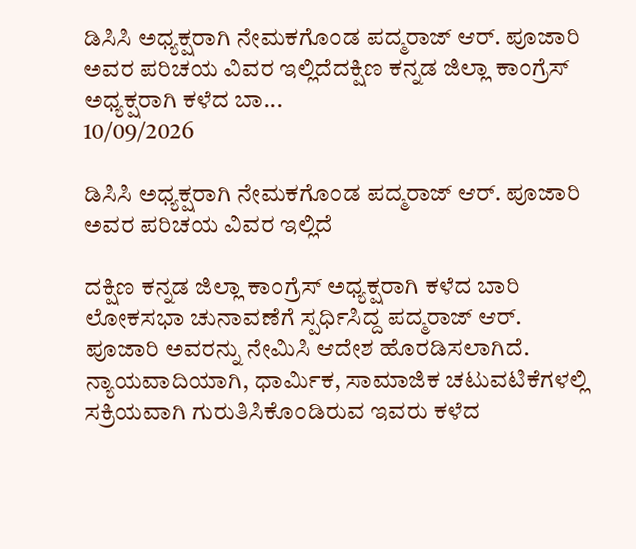ಡಿಸಿಸಿ ಅಧ್ಯಕ್ಷರಾಗಿ ನೇಮಕಗೊಂಡ ಪದ್ಮರಾಜ್ ಆರ್. ಪೂಜಾರಿ ಅವರ ಪರಿಚಯ ವಿವರ ಇಲ್ಲಿದೆದಕ್ಷಿಣ ಕನ್ನಡ ಜಿಲ್ಲಾ ಕಾಂಗ್ರೆಸ್ ಅಧ್ಯಕ್ಷರಾಗಿ ಕಳೆದ ಬಾ...
10/09/2026

ಡಿಸಿಸಿ ಅಧ್ಯಕ್ಷರಾಗಿ ನೇಮಕಗೊಂಡ ಪದ್ಮರಾಜ್ ಆರ್. ಪೂಜಾರಿ ಅವರ ಪರಿಚಯ ವಿವರ ಇಲ್ಲಿದೆ

ದಕ್ಷಿಣ ಕನ್ನಡ ಜಿಲ್ಲಾ ಕಾಂಗ್ರೆಸ್ ಅಧ್ಯಕ್ಷರಾಗಿ ಕಳೆದ ಬಾರಿ ಲೋಕಸಭಾ ಚುನಾವಣೆಗೆ ಸ್ಪರ್ಧಿಸಿದ್ದ ಪದ್ಮರಾಜ್ ಆರ್. ಪೂಜಾರಿ ಅವರನ್ನು ನೇಮಿಸಿ ಆದೇಶ ಹೊರಡಿಸಲಾಗಿದೆ. ನ್ಯಾಯವಾದಿಯಾಗಿ, ಧಾರ್ಮಿಕ, ಸಾಮಾಜಿಕ ಚಟುವಟಿಕೆಗಳಲ್ಲಿ ಸಕ್ರಿಯವಾಗಿ ಗುರುತಿಸಿಕೊಂಡಿರುವ ಇವರು ಕಳೆದ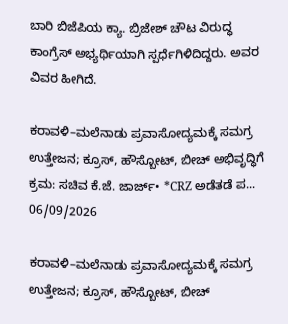ಬಾರಿ ಬಿಜೆಪಿಯ ಕ್ಯಾ. ಬ್ರಿಜೇಶ್ ಚೌಟ ವಿರುದ್ಧ ಕಾಂಗ್ರೆಸ್ ಅಭ್ಯರ್ಥಿಯಾಗಿ ಸ್ಪರ್ಧೆಗಿಳಿದಿದ್ದರು. ಅವರ ವಿವರ ಹೀಗಿದೆ.

ಕರಾವಳಿ–ಮಲೆನಾಡು ಪ್ರವಾಸೋದ್ಯಮಕ್ಕೆ ಸಮಗ್ರ ಉತ್ತೇಜನ; ಕ್ರೂಸ್, ಹೌಸ್ಬೋಟ್, ಬೀಚ್ ಅಭಿವೃದ್ಧಿಗೆ ಕ್ರಮ: ಸಚಿವ ಕೆ.ಜೆ. ಜಾರ್ಜ್• *CRZ ಅಡೆತಡೆ ಪ...
06/09/2026

ಕರಾವಳಿ–ಮಲೆನಾಡು ಪ್ರವಾಸೋದ್ಯಮಕ್ಕೆ ಸಮಗ್ರ ಉತ್ತೇಜನ; ಕ್ರೂಸ್, ಹೌಸ್ಬೋಟ್, ಬೀಚ್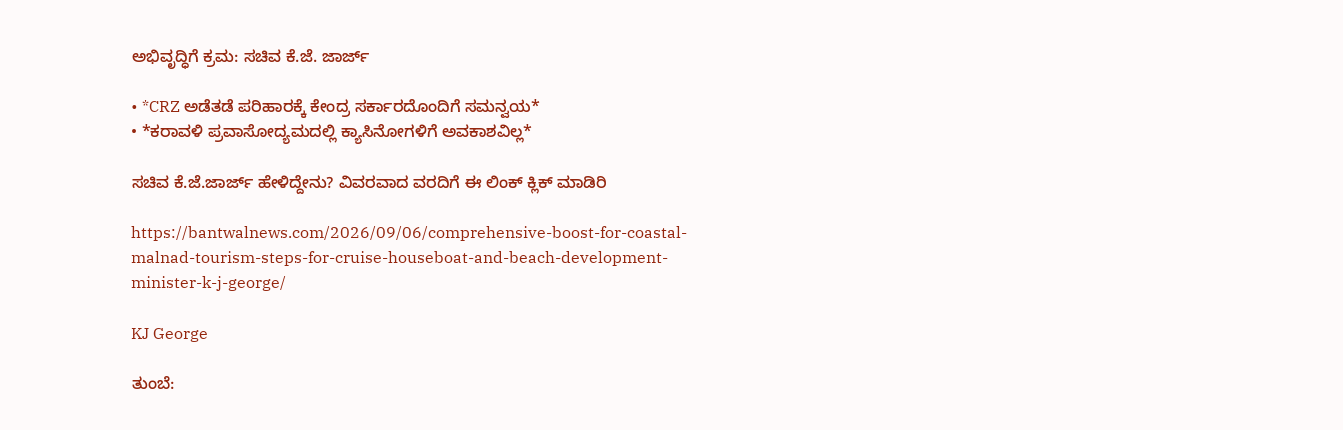ಅಭಿವೃದ್ಧಿಗೆ ಕ್ರಮ: ಸಚಿವ ಕೆ.ಜೆ. ಜಾರ್ಜ್

• *CRZ ಅಡೆತಡೆ ಪರಿಹಾರಕ್ಕೆ ಕೇಂದ್ರ ಸರ್ಕಾರದೊಂದಿಗೆ ಸಮನ್ವಯ*
• *ಕರಾವಳಿ ಪ್ರವಾಸೋದ್ಯಮದಲ್ಲಿ ಕ್ಯಾಸಿನೋಗಳಿಗೆ ಅವಕಾಶವಿಲ್ಲ*

ಸಚಿವ ಕೆ.ಜೆ.ಜಾರ್ಜ್ ಹೇಳಿದ್ದೇನು? ವಿವರವಾದ ವರದಿಗೆ ಈ ಲಿಂಕ್ ಕ್ಲಿಕ್ ಮಾಡಿರಿ

https://bantwalnews.com/2026/09/06/comprehensive-boost-for-coastal-malnad-tourism-steps-for-cruise-houseboat-and-beach-development-minister-k-j-george/

KJ George

ತುಂಬೆ: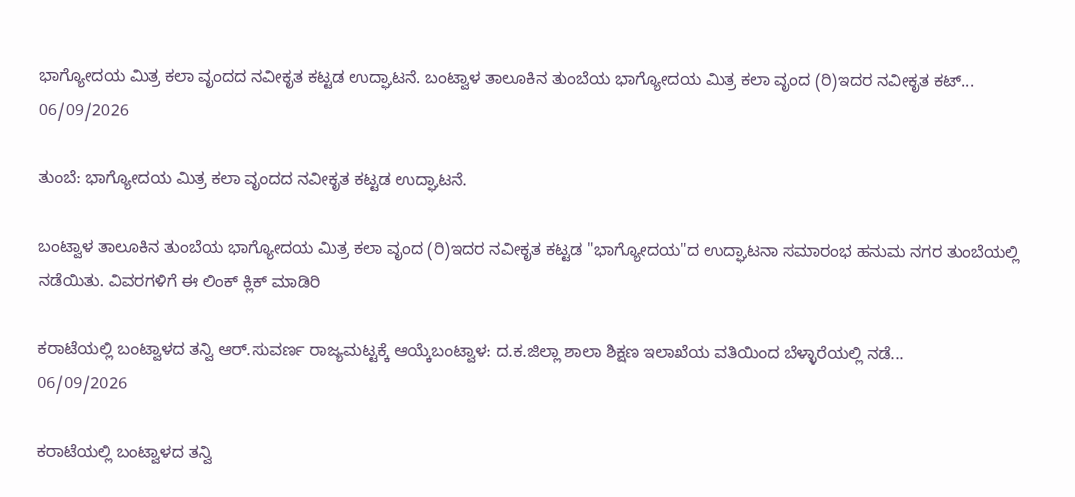ಭಾಗ್ಯೋದಯ ಮಿತ್ರ ಕಲಾ ವೃಂದದ ನವೀಕೃತ ಕಟ್ಟಡ ಉದ್ಘಾಟನೆ. ಬಂಟ್ವಾಳ ತಾಲೂಕಿನ ತುಂಬೆಯ ಭಾಗ್ಯೋದಯ ಮಿತ್ರ ಕಲಾ ವೃಂದ (ರಿ)ಇದರ ನವೀಕೃತ ಕಟ್...
06/09/2026

ತುಂಬೆ: ಭಾಗ್ಯೋದಯ ಮಿತ್ರ ಕಲಾ ವೃಂದದ ನವೀಕೃತ ಕಟ್ಟಡ ಉದ್ಘಾಟನೆ.

ಬಂಟ್ವಾಳ ತಾಲೂಕಿನ ತುಂಬೆಯ ಭಾಗ್ಯೋದಯ ಮಿತ್ರ ಕಲಾ ವೃಂದ (ರಿ)ಇದರ ನವೀಕೃತ ಕಟ್ಟಡ "ಭಾಗ್ಯೋದಯ"ದ ಉದ್ಘಾಟನಾ ಸಮಾರಂಭ ಹನುಮ ನಗರ ತುಂಬೆಯಲ್ಲಿ ನಡೆಯಿತು. ವಿವರಗಳಿಗೆ ಈ ಲಿಂಕ್ ಕ್ಲಿಕ್ ಮಾಡಿರಿ

ಕರಾಟೆಯಲ್ಲಿ ಬಂಟ್ವಾಳದ ತನ್ವಿ ಆರ್.ಸುವರ್ಣ ರಾಜ್ಯಮಟ್ಟಕ್ಕೆ ಆಯ್ಕೆಬಂಟ್ವಾಳ: ದ.ಕ.ಜಿಲ್ಲಾ ಶಾಲಾ ಶಿಕ್ಷಣ ಇಲಾಖೆಯ ವತಿಯಿಂದ ಬೆಳ್ಳಾರೆಯಲ್ಲಿ ನಡೆ...
06/09/2026

ಕರಾಟೆಯಲ್ಲಿ ಬಂಟ್ವಾಳದ ತನ್ವಿ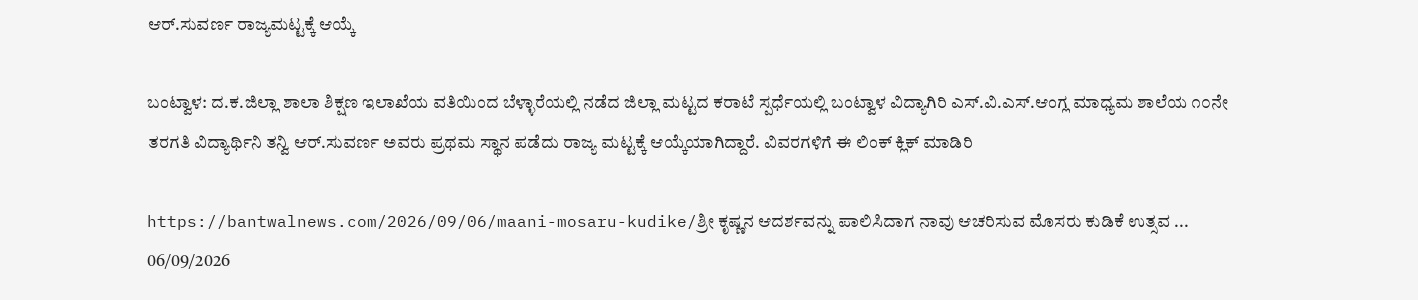ಆರ್.ಸುವರ್ಣ ರಾಜ್ಯಮಟ್ಟಕ್ಕೆ ಆಯ್ಕೆ

ಬಂಟ್ವಾಳ: ದ.ಕ.ಜಿಲ್ಲಾ ಶಾಲಾ ಶಿಕ್ಷಣ ಇಲಾಖೆಯ ವತಿಯಿಂದ ಬೆಳ್ಳಾರೆಯಲ್ಲಿ ನಡೆದ ಜಿಲ್ಲಾ ಮಟ್ಟದ ಕರಾಟೆ ಸ್ಪರ್ಧೆಯಲ್ಲಿ ಬಂಟ್ವಾಳ ವಿದ್ಯಾಗಿರಿ ಎಸ್.ವಿ.ಎಸ್.ಆಂಗ್ಲ ಮಾಧ್ಯಮ ಶಾಲೆಯ ೧೦ನೇ ತರಗತಿ ವಿದ್ಯಾರ್ಥಿನಿ ತನ್ವಿ ಆರ್.ಸುವರ್ಣ ಅವರು ಪ್ರಥಮ ಸ್ಥಾನ ಪಡೆದು ರಾಜ್ಯ ಮಟ್ಟಕ್ಕೆ ಆಯ್ಕೆಯಾಗಿದ್ದಾರೆ. ವಿವರಗಳಿಗೆ ಈ ಲಿಂಕ್ ಕ್ಲಿಕ್ ಮಾಡಿರಿ

https://bantwalnews.com/2026/09/06/maani-mosaru-kudike/ಶ್ರೀ ಕೃಷ್ಣನ ಆದರ್ಶವನ್ನು ಪಾಲಿಸಿದಾಗ ನಾವು ಆಚರಿಸುವ ಮೊಸರು ಕುಡಿಕೆ ಉತ್ಸವ ...
06/09/2026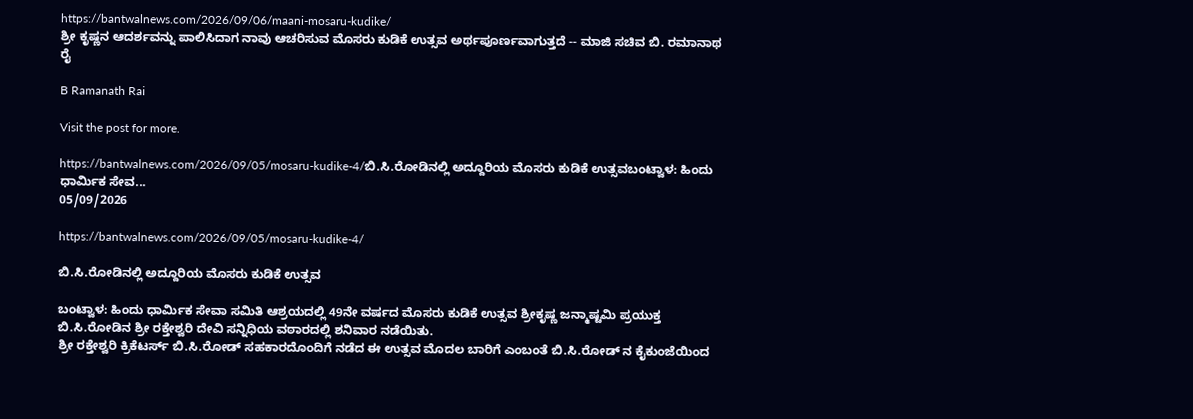https://bantwalnews.com/2026/09/06/maani-mosaru-kudike/
ಶ್ರೀ ಕೃಷ್ಣನ ಆದರ್ಶವನ್ನು ಪಾಲಿಸಿದಾಗ ನಾವು ಆಚರಿಸುವ ಮೊಸರು ಕುಡಿಕೆ ಉತ್ಸವ ಅರ್ಥಪೂರ್ಣವಾಗುತ್ತದೆ -- ಮಾಜಿ ಸಚಿವ ಬಿ. ರಮಾನಾಥ ರೈ

B Ramanath Rai

Visit the post for more.

https://bantwalnews.com/2026/09/05/mosaru-kudike-4/ಬಿ.ಸಿ.ರೋಡಿನಲ್ಲಿ ಅದ್ದೂರಿಯ ಮೊಸರು ಕುಡಿಕೆ ಉತ್ಸವಬಂಟ್ವಾಳ: ಹಿಂದು ಧಾರ್ಮಿಕ ಸೇವ...
05/09/2026

https://bantwalnews.com/2026/09/05/mosaru-kudike-4/

ಬಿ.ಸಿ.ರೋಡಿನಲ್ಲಿ ಅದ್ದೂರಿಯ ಮೊಸರು ಕುಡಿಕೆ ಉತ್ಸವ

ಬಂಟ್ವಾಳ: ಹಿಂದು ಧಾರ್ಮಿಕ ಸೇವಾ ಸಮಿತಿ ಆಶ್ರಯದಲ್ಲಿ 49ನೇ ವರ್ಷದ ಮೊಸರು ಕುಡಿಕೆ ಉತ್ಸವ ಶ್ರೀಕೃಷ್ಣ ಜನ್ಮಾಷ್ಟಮಿ ಪ್ರಯುಕ್ತ ಬಿ.ಸಿ.ರೋಡಿನ ಶ್ರೀ ರಕ್ತೇಶ್ವರಿ ದೇವಿ ಸನ್ನಿಧಿಯ ವಠಾರದಲ್ಲಿ ಶನಿವಾರ ನಡೆಯಿತು.
ಶ್ರೀ ರಕ್ತೇಶ್ವರಿ ಕ್ರಿಕೆಟರ್ಸ್ ಬಿ.ಸಿ.ರೋಡ್ ಸಹಕಾರದೊಂದಿಗೆ ನಡೆದ ಈ ಉತ್ಸವ ಮೊದಲ ಬಾರಿಗೆ ಎಂಬಂತೆ ಬಿ.ಸಿ.ರೋಡ್ ನ ಕೈಕುಂಜೆಯಿಂದ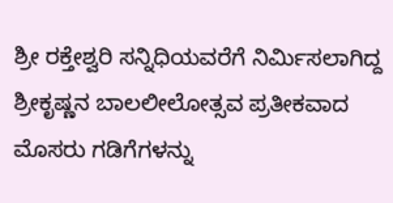ಶ್ರೀ ರಕ್ತೇಶ್ವರಿ ಸನ್ನಿಧಿಯವರೆಗೆ ನಿರ್ಮಿಸಲಾಗಿದ್ದ ಶ್ರೀಕೃಷ್ಣನ ಬಾಲಲೀಲೋತ್ಸವ ಪ್ರತೀಕವಾದ ಮೊಸರು ಗಡಿಗೆಗಳನ್ನು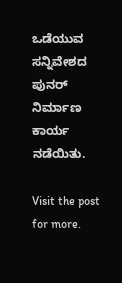ಒಡೆಯುವ ಸನ್ನಿವೇಶದ ಪುನರ್ ನಿರ್ಮಾಣ ಕಾರ್ಯ ನಡೆಯಿತು.

Visit the post for more.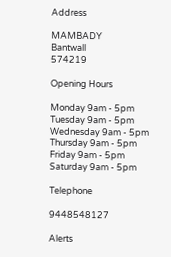Address

MAMBADY
Bantwall
574219

Opening Hours

Monday 9am - 5pm
Tuesday 9am - 5pm
Wednesday 9am - 5pm
Thursday 9am - 5pm
Friday 9am - 5pm
Saturday 9am - 5pm

Telephone

9448548127

Alerts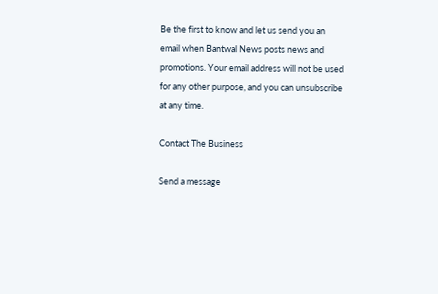Be the first to know and let us send you an email when Bantwal News posts news and promotions. Your email address will not be used for any other purpose, and you can unsubscribe at any time.

Contact The Business

Send a message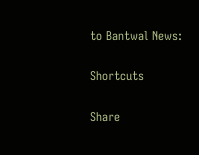to Bantwal News:

Shortcuts

Share